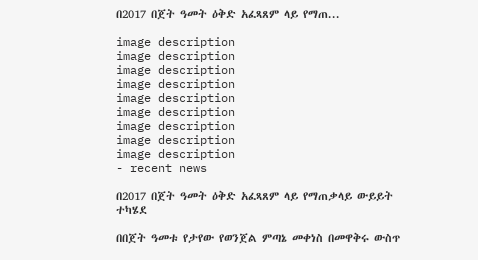በ2017 በጀት ዓመት ዕቅድ አፈጻጸም ላይ የማጠ...

image description
image description
image description
image description
image description
image description
image description
image description
image description
- recent news

በ2017 በጀት ዓመት ዕቅድ አፈጻጸም ላይ የማጠቃላይ ውይይት ተካሄደ

በበጀት ዓመቱ የታየው የወንጀል ምጣኔ መቀነስ በመዋቅሩ ውስጥ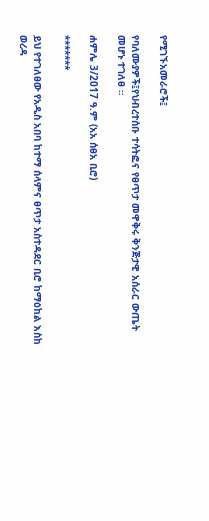የሚገኙአመራሮች፤

የባለሙያዎች፤የህብረተሰቡ ተሳትፎና የፀጥታ መዋቅሩ ቅንጅታዊ አሰራር ውጤት መሆኑ ተገለፀ ።

ሐምሌ 3/2017 ዓ.ም (አአ ሰፀአ ቢሮ)

*******

ይህ የተገለፀው የአዲስ አበባ ከተማ ሰላምና ፀጥታ አስተዳደር ቢሮ ከማዕከል እስከ ወረዳ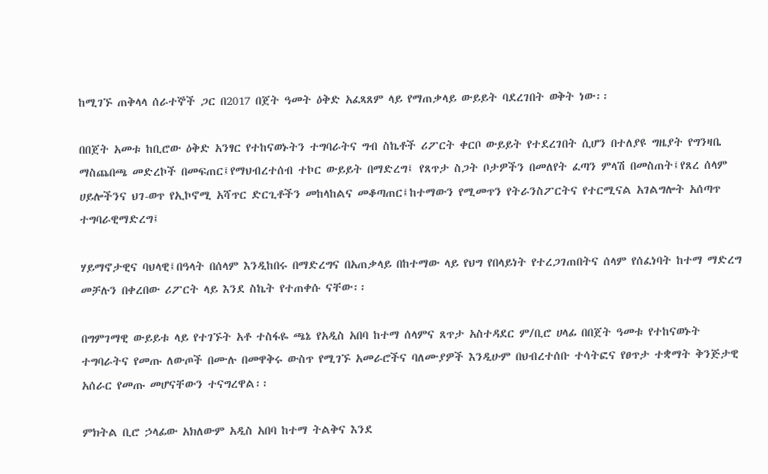ከሚገኙ ጠቅላላ ሰራተኞች ጋር በ2017 በጀት ዓመት ዕቅድ አፈጻጸም ላይ የማጠቃላይ ውይይት ባደረገበት ወቅት ነው፡፡

በበጀት አመቱ ከቢሮው ዕቅድ አንፃር የተከናወኑትን ተግባራትና ግብ ስኬቶች ሪፖርት ቀርቦ ውይይት የተደረገበት ሲሆን በተለያዩ ግዜያት የግንዛቤ ማስጨበጫ መድረኮች በመፍጠር፤የማህብረተሰብ ተኮር ውይይት በማድረግ፤ የጸጥታ ስጋት ቦታዎችን በመለየት ፈጣን ምላሽ በመስጠት፤የጸረ ሰላም ሀይሎችንና ህገ-ወጥ የኢኮኖሚ አሻጥር ድርጊቶችን መከላከልና መቆጣጠር፤ከተማውን የሚመጥን የትራንስፖርትና የተርሚናል አገልግሎት አሰጣጥ ተግባራዊማድረግ፤

ሃይማኖታዊና ባህላዊ፤በዓላት በሰላም እንዲከበሩ በማድረግና በአጠቃላይ በከተማው ላይ የህግ የበላይነት የተረጋገጠበትና ሰላም የሰፈነባት ከተማ ማድረግ መቻሉን በቀረበው ሪፖርት ላይ እንደ ስኬት የተጠቀሱ ናቸው፡፡

በግምገማዊ ውይይቱ ላይ የተገኙት አቶ ተስፋዬ ጫኔ የአዲስ አበባ ከተማ ሰላምና ጸጥታ አስተዳደር ም/ቢሮ ሀላፊ በበጀት ዓመቱ የተከናወኑት ተግባራትና የመጡ ለውጦች በሙሉ በመዋቅሩ ውስጥ የሚገኙ አመራሮችና ባለሙያዎች እንዲሁም በህብረተሰቡ ተሳትፎና የፀጥታ ተቋማት ቅንጅታዊ አሰራር የመጡ መሆናቸውን ተናግረዋል፡፡

ምክትል ቢሮ ኃላፊው አክለውም አዲስ አበባ ከተማ ትልቅና እንደ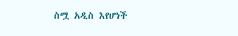ስሟ አዲስ እየሆነች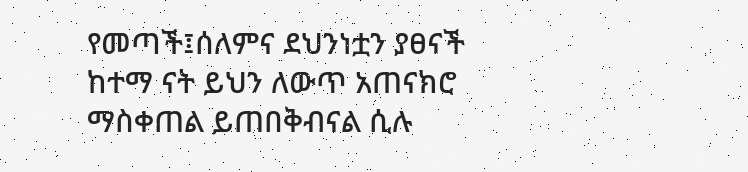የመጣች፤ሰለምና ደህንነቷን ያፀናች ከተማ ናት ይህን ለውጥ አጠናክሮ ማስቀጠል ይጠበቅብናል ሲሉ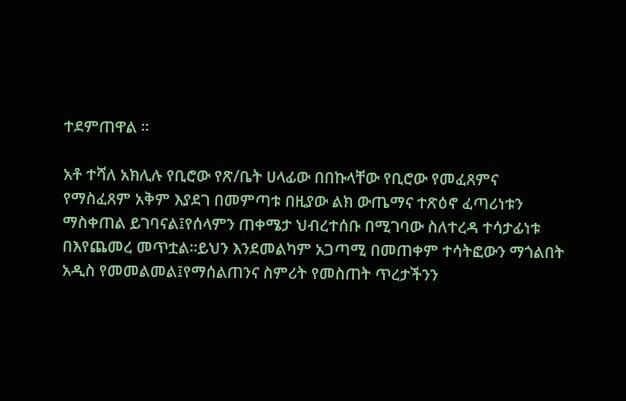ተደምጠዋል ።

አቶ ተሻለ አክሊሉ የቢሮው የጽ/ቤት ሀላፊው በበኩላቸው የቢሮው የመፈጸምና የማስፈጸም አቅም እያደገ በመምጣቱ በዚያው ልክ ውጤማና ተጽዕኖ ፈጣሪነቱን ማስቀጠል ይገባናል፤የሰላምን ጠቀሜታ ህብረተሰቡ በሚገባው ስለተረዳ ተሳታፊነቱ በእየጨመረ መጥቷል፡፡ይህን እንደመልካም አጋጣሚ በመጠቀም ተሳትፎውን ማጎልበት አዲስ የመመልመል፤የማሰልጠንና ስምሪት የመስጠት ጥረታችንን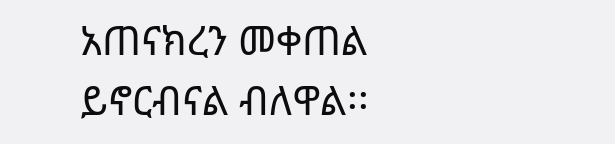አጠናክረን መቀጠል ይኖርብናል ብለዋል፡፡